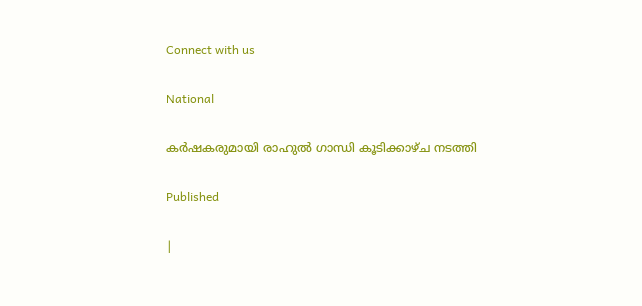Connect with us

National

കര്‍ഷകരുമായി രാഹുല്‍ ഗാന്ധി കൂടിക്കാഴ്ച നടത്തി

Published

|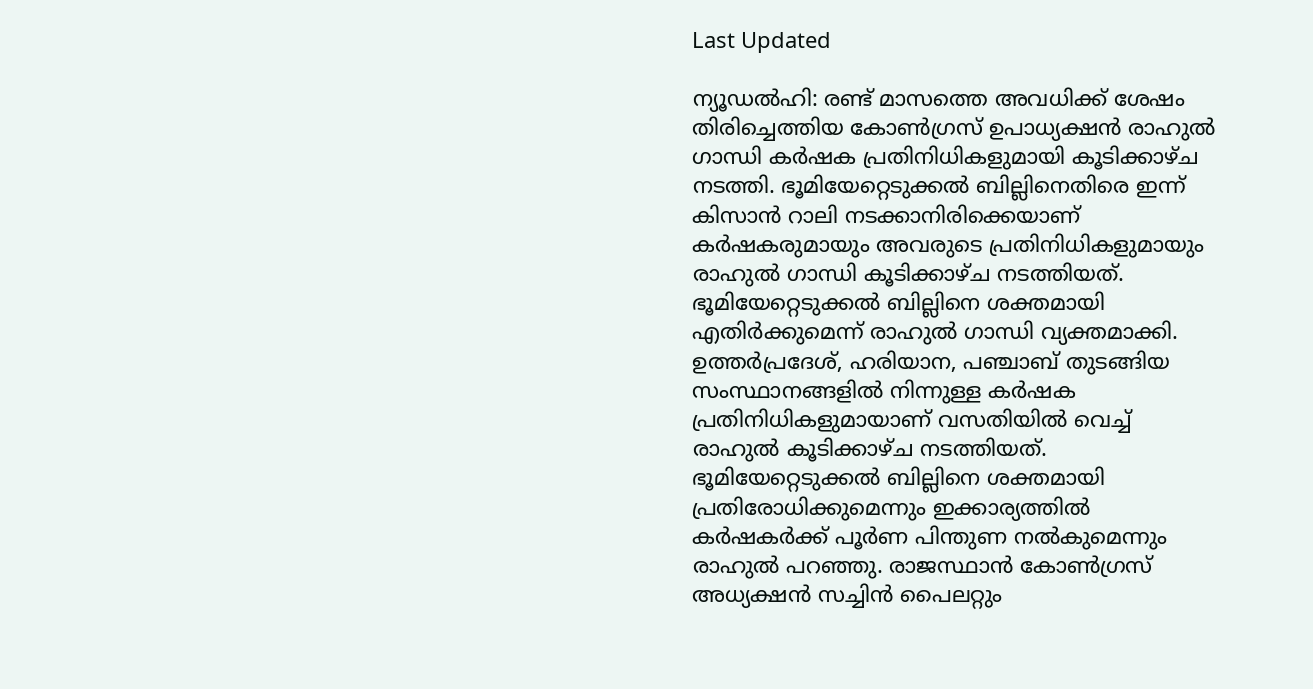Last Updated

ന്യൂഡല്‍ഹി: രണ്ട് മാസത്തെ അവധിക്ക് ശേഷം തിരിച്ചെത്തിയ കോണ്‍ഗ്രസ് ഉപാധ്യക്ഷന്‍ രാഹുല്‍ ഗാന്ധി കര്‍ഷക പ്രതിനിധികളുമായി കൂടിക്കാഴ്ച നടത്തി. ഭൂമിയേറ്റെടുക്കല്‍ ബില്ലിനെതിരെ ഇന്ന് കിസാന്‍ റാലി നടക്കാനിരിക്കെയാണ് കര്‍ഷകരുമായും അവരുടെ പ്രതിനിധികളുമായും രാഹുല്‍ ഗാന്ധി കൂടിക്കാഴ്ച നടത്തിയത്. ഭൂമിയേറ്റെടുക്കല്‍ ബില്ലിനെ ശക്തമായി എതിര്‍ക്കുമെന്ന് രാഹുല്‍ ഗാന്ധി വ്യക്തമാക്കി. ഉത്തര്‍പ്രദേശ്, ഹരിയാന, പഞ്ചാബ് തുടങ്ങിയ സംസ്ഥാനങ്ങളില്‍ നിന്നുള്ള കര്‍ഷക പ്രതിനിധികളുമായാണ് വസതിയില്‍ വെച്ച് രാഹുല്‍ കൂടിക്കാഴ്ച നടത്തിയത്.
ഭൂമിയേറ്റെടുക്കല്‍ ബില്ലിനെ ശക്തമായി പ്രതിരോധിക്കുമെന്നും ഇക്കാര്യത്തില്‍ കര്‍ഷകര്‍ക്ക് പൂര്‍ണ പിന്തുണ നല്‍കുമെന്നും രാഹുല്‍ പറഞ്ഞു. രാജസ്ഥാന്‍ കോണ്‍ഗ്രസ് അധ്യക്ഷന്‍ സച്ചിന്‍ പൈലറ്റും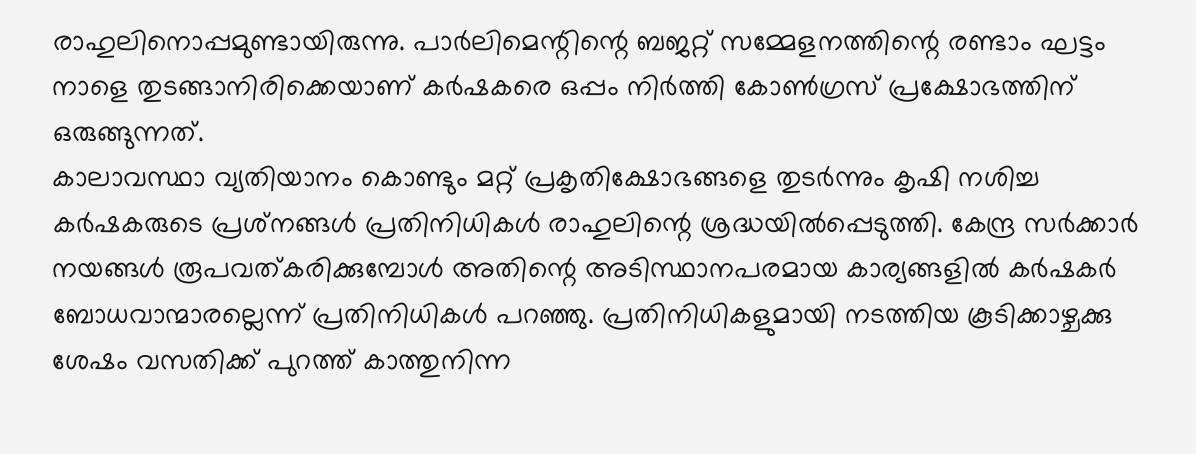രാഹുലിനൊപ്പമുണ്ടായിരുന്നു. പാര്‍ലിമെന്റിന്റെ ബജറ്റ് സമ്മേളനത്തിന്റെ രണ്ടാം ഘട്ടം നാളെ തുടങ്ങാനിരിക്കെയാണ് കര്‍ഷകരെ ഒപ്പം നിര്‍ത്തി കോണ്‍ഗ്രസ് പ്രക്ഷോഭത്തിന് ഒരുങ്ങുന്നത്.
കാലാവസ്ഥാ വ്യതിയാനം കൊണ്ടും മറ്റ് പ്രകൃതിക്ഷോഭങ്ങളെ തുടര്‍ന്നും കൃഷി നശിച്ച കര്‍ഷകരുടെ പ്രശ്‌നങ്ങള്‍ പ്രതിനിധികള്‍ രാഹുലിന്റെ ശ്രദ്ധയില്‍പ്പെടുത്തി. കേന്ദ്ര സര്‍ക്കാര്‍ നയങ്ങള്‍ രൂപവത്കരിക്കുമ്പോള്‍ അതിന്റെ അടിസ്ഥാനപരമായ കാര്യങ്ങളില്‍ കര്‍ഷകര്‍ ബോധവാന്മാരല്ലെന്ന് പ്രതിനിധികള്‍ പറഞ്ഞു. പ്രതിനിധികളുമായി നടത്തിയ കൂടിക്കാഴ്ചക്കു ശേഷം വസതിക്ക് പുറത്ത് കാത്തുനിന്ന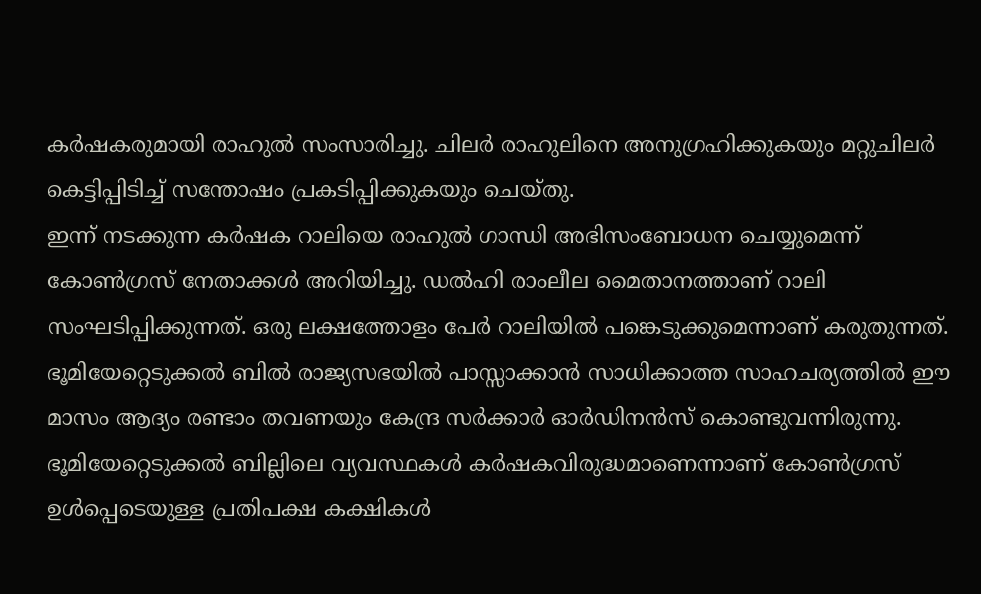കര്‍ഷകരുമായി രാഹുല്‍ സംസാരിച്ചു. ചിലര്‍ രാഹുലിനെ അനുഗ്രഹിക്കുകയും മറ്റുചിലര്‍ കെട്ടിപ്പിടിച്ച് സന്തോഷം പ്രകടിപ്പിക്കുകയും ചെയ്തു.
ഇന്ന് നടക്കുന്ന കര്‍ഷക റാലിയെ രാഹുല്‍ ഗാന്ധി അഭിസംബോധന ചെയ്യുമെന്ന് കോണ്‍ഗ്രസ് നേതാക്കള്‍ അറിയിച്ചു. ഡല്‍ഹി രാംലീല മൈതാനത്താണ് റാലി സംഘടിപ്പിക്കുന്നത്. ഒരു ലക്ഷത്തോളം പേര്‍ റാലിയില്‍ പങ്കെടുക്കുമെന്നാണ് കരുതുന്നത്.
ഭൂമിയേറ്റെടുക്കല്‍ ബില്‍ രാജ്യസഭയില്‍ പാസ്സാക്കാന്‍ സാധിക്കാത്ത സാഹചര്യത്തില്‍ ഈ മാസം ആദ്യം രണ്ടാം തവണയും കേന്ദ്ര സര്‍ക്കാര്‍ ഓര്‍ഡിനന്‍സ് കൊണ്ടുവന്നിരുന്നു. ഭൂമിയേറ്റെടുക്കല്‍ ബില്ലിലെ വ്യവസ്ഥകള്‍ കര്‍ഷകവിരുദ്ധമാണെന്നാണ് കോണ്‍ഗ്രസ് ഉള്‍പ്പെടെയുള്ള പ്രതിപക്ഷ കക്ഷികള്‍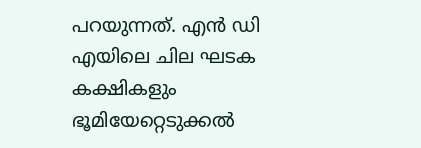പറയുന്നത്. എന്‍ ഡി എയിലെ ചില ഘടക കക്ഷികളും ഭൂമിയേറ്റെടുക്കല്‍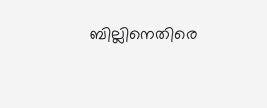ബില്ലിനെതിരെ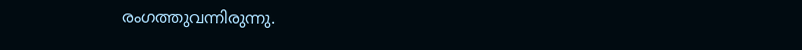രംഗത്തുവന്നിരുന്നു.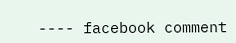---- facebook comment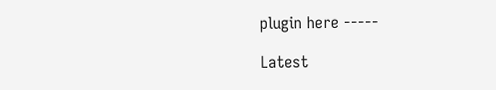plugin here -----

Latest